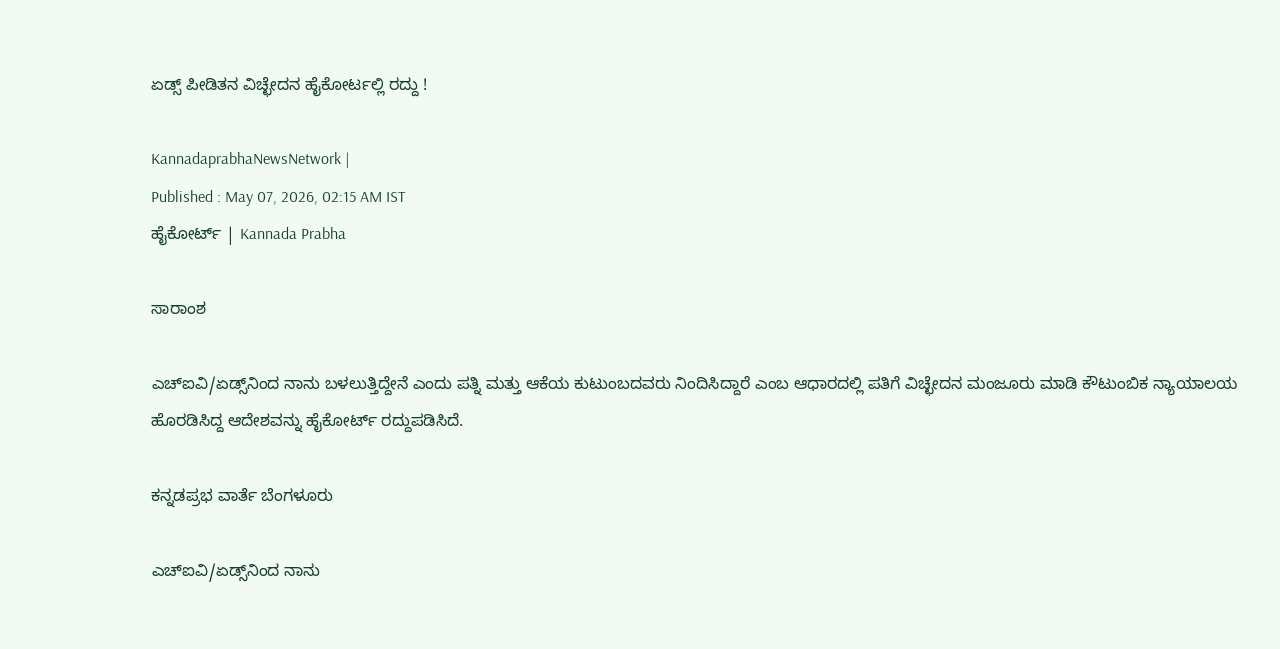ಏಡ್ಸ್‌ ಪೀಡಿತನ ವಿಚ್ಛೇದನ ಹೈಕೋರ್ಟಲ್ಲಿ ರದ್ದು !

KannadaprabhaNewsNetwork |
Published : May 07, 2026, 02:15 AM IST
ಹೈಕೋರ್ಟ್‌ | Kannada Prabha

ಸಾರಾಂಶ

ಎಚ್‌ಐವಿ/ಏಡ್ಸ್‌ನಿಂದ ನಾನು ಬಳಲುತ್ತಿದ್ದೇನೆ ಎಂದು ಪತ್ನಿ ಮತ್ತು ಆಕೆಯ ಕುಟುಂಬದವರು ನಿಂದಿಸಿದ್ದಾರೆ ಎಂಬ ಆಧಾರದಲ್ಲಿ ಪತಿಗೆ ವಿಚ್ಛೇದನ ಮಂಜೂರು ಮಾಡಿ ಕೌಟುಂಬಿಕ ನ್ಯಾಯಾಲಯ ಹೊರಡಿಸಿದ್ದ‌ ಆದೇಶವನ್ನು ‌ಹೈಕೋರ್ಟ್‌ ರದ್ದುಪಡಿಸಿದೆ.

ಕನ್ನಡಪ್ರಭ ವಾರ್ತೆ ಬೆಂಗಳೂರು

ಎಚ್‌ಐವಿ/ಏಡ್ಸ್‌ನಿಂದ ನಾನು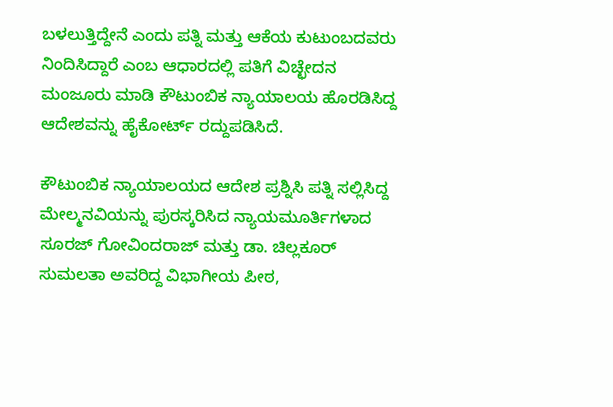ಬಳಲುತ್ತಿದ್ದೇನೆ ಎಂದು ಪತ್ನಿ ಮತ್ತು ಆಕೆಯ ಕುಟುಂಬದವರು ನಿಂದಿಸಿದ್ದಾರೆ ಎಂಬ ಆಧಾರದಲ್ಲಿ ಪತಿಗೆ ವಿಚ್ಛೇದನ ಮಂಜೂರು ಮಾಡಿ ಕೌಟುಂಬಿಕ ನ್ಯಾಯಾಲಯ ಹೊರಡಿಸಿದ್ದ‌ ಆದೇಶವನ್ನು ‌ಹೈಕೋರ್ಟ್‌ ರದ್ದುಪಡಿಸಿದೆ.

ಕೌಟುಂಬಿಕ ನ್ಯಾಯಾಲಯದ ಆದೇಶ ಪ್ರಶ್ನಿಸಿ ಪತ್ನಿ ಸಲ್ಲಿಸಿದ್ದ ಮೇಲ್ಮನವಿಯನ್ನು ಪುರಸ್ಕರಿಸಿದ ನ್ಯಾಯಮೂರ್ತಿಗಳಾದ ಸೂರಜ್‌ ಗೋವಿಂದರಾಜ್‌ ಮತ್ತು ಡಾ. ಚಿಲ್ಲಕೂರ್‌ ಸುಮಲತಾ ಅವರಿದ್ದ ವಿಭಾಗೀಯ ಪೀಠ,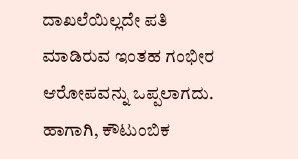ದಾಖಲೆಯಿಲ್ಲದೇ ಪತಿ ಮಾಡಿರುವ ಇಂತಹ ಗಂಭೀರ ಆರೋಪವನ್ನು ಒಪ್ಪಲಾಗದು. ಹಾಗಾಗಿ, ಕೌಟುಂಬಿಕ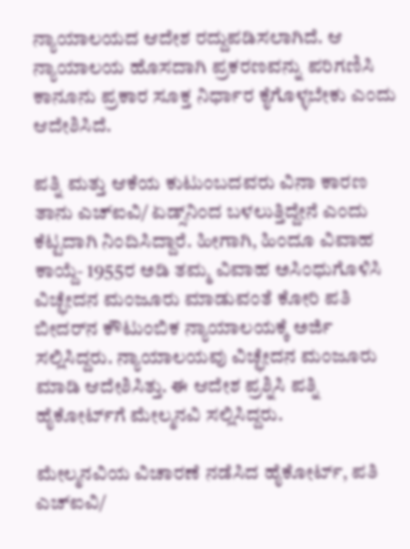ನ್ಯಾಯಾಲಯದ ಆದೇಶ ರದ್ದುಪಡಿಸಲಾಗಿದೆ. ಆ ನ್ಯಾಯಾಲಯ ಹೊಸದಾಗಿ ಪ್ರಕರಣವನ್ನು ಪರಿಗಣಿಸಿ ಕಾನೂನು ಪ್ರಕಾರ ಸೂಕ್ತ ನಿರ್ಧಾರ ಕೈಗೊಳ್ಳಬೇಕು ಎಂದು‌ ಆದೇಶಿಸಿದೆ.

ಪತ್ನಿ ಮತ್ತು ಆಕೆಯ ಕುಟುಂಬದವರು ವಿನಾ ಕಾರಣ ತಾನು ಎಚ್‌ಐವಿ/ ಏಡ್ಸ್‌ನಿಂದ ಬಳಲುತ್ತಿದ್ದೇನೆ ಎಂದು ಕೆಟ್ಟದಾಗಿ ನಿಂದಿಸಿದ್ದಾರೆ. ಹೀಗಾಗಿ, ಹಿಂದೂ ವಿವಾಹ ಕಾಯ್ದೆ- 1955ರ ಅಡಿ ತಮ್ಮ ವಿವಾಹ ಅಸಿಂಧುಗೊಳಿಸಿ ವಿಚ್ಛೇದನ ಮಂಜೂರು ಮಾಡುವಂತೆ ಕೋರಿ ಪತಿ ಬೀದರ್‌ನ ಕೌಟುಂಬಿಕ ನ್ಯಾಯಾಲಯಕ್ಕೆ ಅರ್ಜಿ ಸಲ್ಲಿಸಿದ್ದರು. ನ್ಯಾಯಾಲಯವು‌ ವಿಚ್ಛೇದನ ಮಂಜೂರು ಮಾಡಿ ಆದೇಶಿಸಿತ್ತು. ಈ ಆದೇಶ ಪ್ರಶ್ನಿಸಿ ಪತ್ನಿ ಹೈಕೋರ್ಟ್‌ಗೆ ಮೇಲ್ಮನವಿ‌‌ ಸಲ್ಲಿಸಿದ್ದರು.

ಮೇಲ್ಮನವಿಯ ವಿಚಾರಣೆ ನಡೆಸಿದ ಹೈಕೋರ್ಟ್, ಪತಿ ಎಚ್‌ಐವಿ/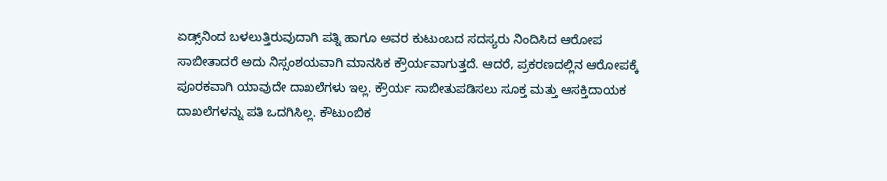ಏಡ್ಸ್‌ನಿಂದ ಬಳಲುತ್ತಿರುವುದಾಗಿ ಪತ್ನಿ ಹಾಗೂ ಅವರ ಕುಟುಂಬದ ಸದಸ್ಯರು ನಿಂದಿಸಿದ ಆರೋಪ ಸಾಬೀತಾದರೆ ಅದು ನಿಸ್ಸಂಶಯವಾಗಿ ಮಾನಸಿಕ ಕ್ರೌರ್ಯವಾಗುತ್ತದೆ. ಆದರೆ, ಪ್ರಕರಣದಲ್ಲಿನ ಆರೋಪಕ್ಕೆ ಪೂರಕವಾಗಿ ಯಾವುದೇ ದಾಖಲೆಗಳು ಇಲ್ಲ. ಕ್ರೌರ್ಯ ಸಾಬೀತುಪಡಿಸಲು ಸೂಕ್ತ ಮತ್ತು ಆಸಕ್ತಿದಾಯಕ ದಾಖಲೆಗಳನ್ನು ಪತಿ ಒದಗಿಸಿಲ್ಲ‌‌. ಕೌಟುಂಬಿಕ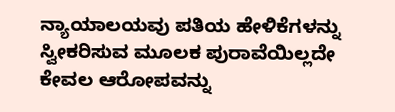ನ್ಯಾಯಾಲಯವು ಪತಿಯ ಹೇಳಿಕೆಗಳನ್ನು ಸ್ವೀಕರಿಸುವ ಮೂಲಕ ಪುರಾವೆಯಿಲ್ಲದೇ ಕೇವಲ ಆರೋಪವನ್ನು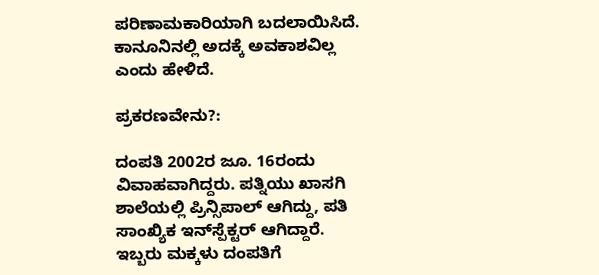ಪರಿಣಾಮಕಾರಿಯಾಗಿ ಬದಲಾಯಿಸಿದೆ. ಕಾನೂನಿನಲ್ಲಿ ಅದಕ್ಕೆ ಅವಕಾಶವಿಲ್ಲ ಎಂದು ಹೇಳಿದೆ.

ಪ್ರಕರಣವೇನು?:

ದಂಪತಿ 2002ರ ಜೂ. 16ರಂದು ವಿವಾಹವಾಗಿದ್ದರು. ಪತ್ನಿಯು ಖಾಸಗಿ ಶಾಲೆಯಲ್ಲಿ ಪ್ರಿನ್ಸಿಪಾಲ್‌ ಆಗಿದ್ದು, ಪತಿ ಸಾಂಖ್ಯಿಕ ಇನ್‌ಸ್ಪೆಕ್ಟರ್‌ ಆಗಿದ್ದಾರೆ. ಇಬ್ಬರು ಮಕ್ಕಳು ದಂಪತಿಗೆ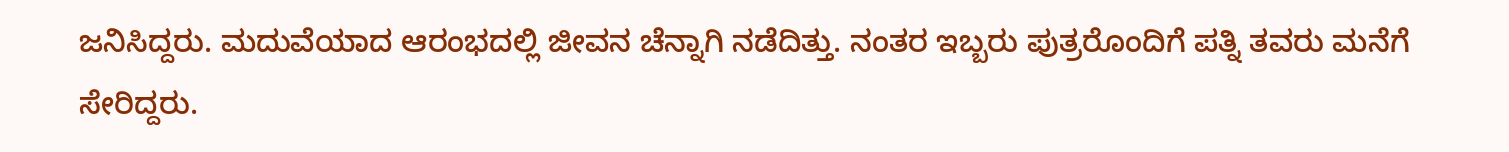ಜನಿಸಿದ್ದರು. ಮದುವೆಯಾದ ಆರಂಭದಲ್ಲಿ ಜೀವನ ಚೆನ್ನಾಗಿ ನಡೆದಿತ್ತು. ನಂತರ ಇಬ್ಬರು ಪುತ್ರರೊಂದಿಗೆ ಪತ್ನಿ ತವರು ಮನೆಗೆ ಸೇರಿದ್ದರು.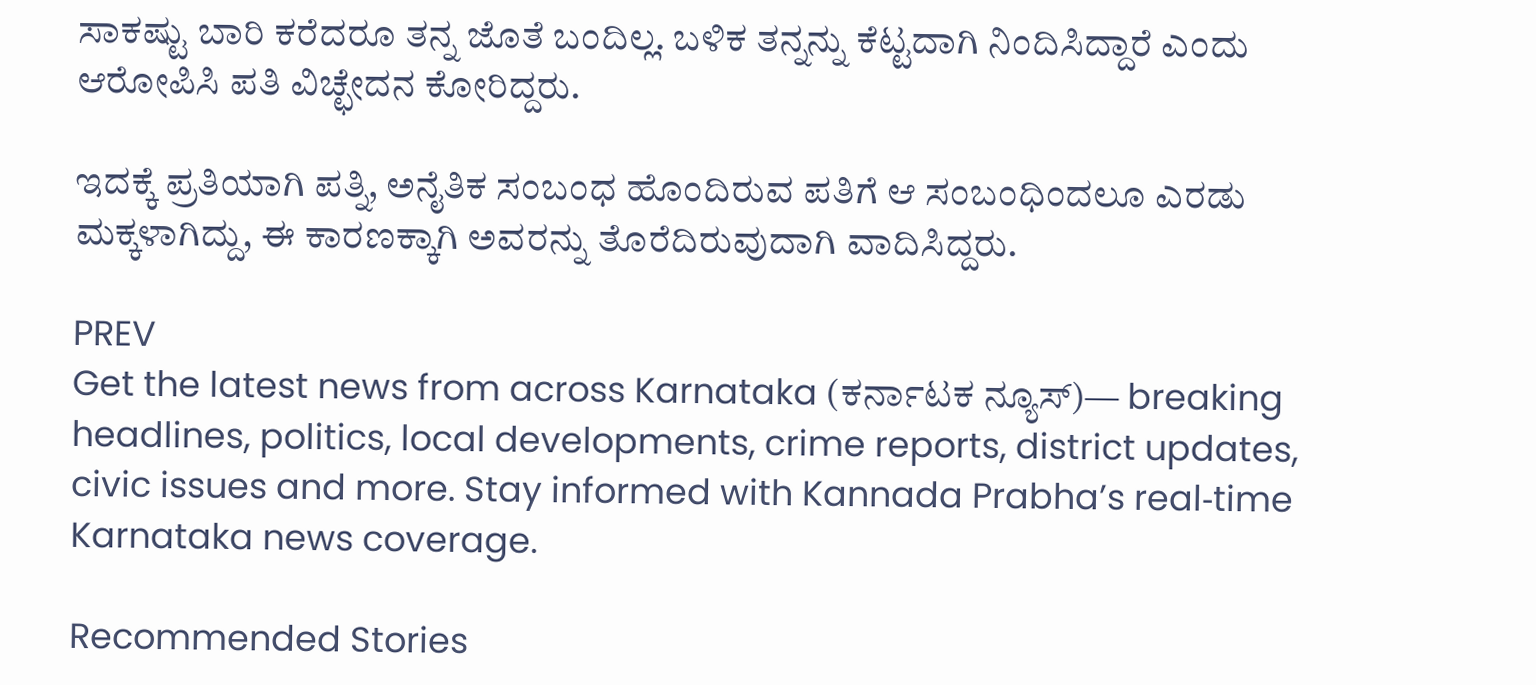ಸಾಕಷ್ಟು ಬಾರಿ ಕರೆದರೂ ತನ್ನ ಜೊತೆ ಬಂದಿಲ್ಲ. ಬಳಿಕ ತನ್ನನ್ನು ಕೆಟ್ಟದಾಗಿ ನಿಂದಿಸಿದ್ದಾರೆ ಎಂದು ಆರೋಪಿಸಿ ಪತಿ ವಿಚ್ಛೇದನ ಕೋರಿದ್ದರು.

ಇದಕ್ಕೆ ಪ್ರತಿಯಾಗಿ ಪತ್ನಿ, ಅನೈತಿಕ ಸಂಬಂಧ ಹೊಂದಿರುವ ಪತಿಗೆ ಆ ಸಂಬಂಧಿಂದಲೂ ಎರಡು ಮಕ್ಕಳಾಗಿದ್ದು, ಈ ಕಾರಣಕ್ಕಾಗಿ ಅವರನ್ನು ತೊರೆದಿರುವುದಾಗಿ ವಾದಿಸಿದ್ದರು.

PREV
Get the latest news from across Karnataka (ಕರ್ನಾಟಕ ನ್ಯೂಸ್)— breaking headlines, politics, local developments, crime reports, district updates, civic issues and more. Stay informed with Kannada Prabha’s real‑time Karnataka news coverage.

Recommended Stories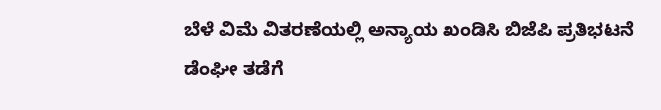ಬೆಳೆ ವಿಮೆ ವಿತರಣೆಯಲ್ಲಿ ಅನ್ಯಾಯ ಖಂಡಿಸಿ ಬಿಜೆಪಿ ಪ್ರತಿಭಟನೆ
ಡೆಂಘೀ ತಡೆಗೆ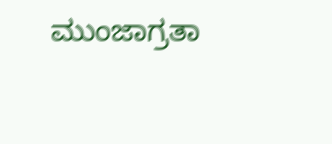ಮುಂಜಾಗ್ರತಾ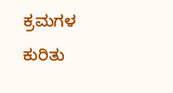ಕ್ರಮಗಳ ಕುರಿತು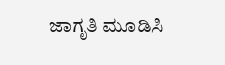ಜಾಗೃತಿ ಮೂಡಿಸಿ